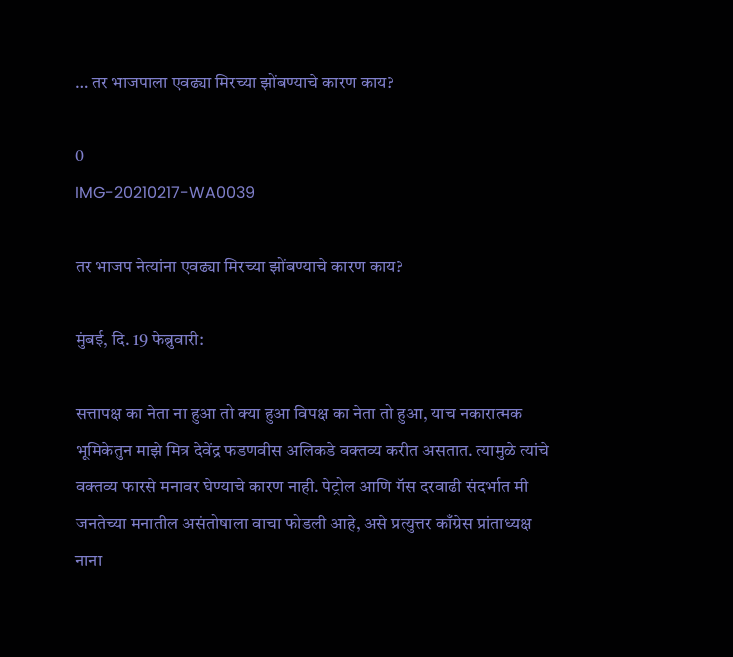… तर भाजपाला एवढ्या मिरच्या झोंबण्याचे कारण काय?

0
IMG-20210217-WA0039

तर भाजप नेत्यांना एवढ्या मिरच्या झोंबण्याचे कारण काय?

मुंबई, दि. 19 फेब्रुवारी:

सत्तापक्ष का नेता ना हुआ तो क्या हुआ विपक्ष का नेता तो हुआ, याच नकारात्मक भूमिकेतुन माझे मित्र देवेंद्र फडणवीस अलिकडे वक्तव्य करीत असतात. त्यामुळे त्यांचे वक्तव्य फारसे मनावर घेण्याचे कारण नाही. पेट्रोल आणि गॅस दरवाढी संदर्भात मी जनतेच्या मनातील असंतोषाला वाचा फोडली आहे, असे प्रत्युत्तर काँग्रेस प्रांताध्यक्ष नाना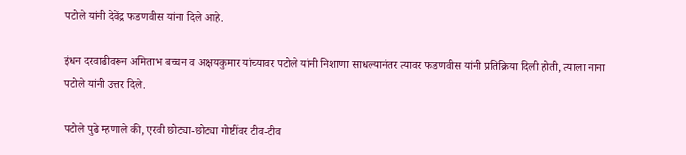पटोले यांनी देवेंद्र फडणवीस यांना दिले आहे.

इंधन दरवाढीवरून अमिताभ बच्चन व अक्षयकुमार यांच्यावर पटोले यांनी निशाणा साधल्यानंतर त्यावर फडणवीस यांनी प्रतिक्रिया दिली होती, त्याला नाना पटोले यांनी उत्तर दिले.

पटोले पुढे म्हणाले की, एरवी छोट्या-छोट्या गोष्टींवर टीव-टीव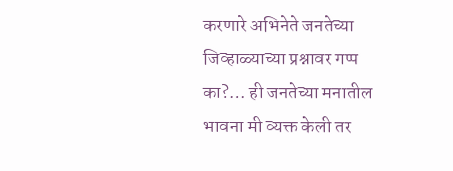करणारे अभिनेते जनतेच्या जिव्हाळ्याच्या प्रश्नावर गप्प का?… ही जनतेच्या मनातील भावना मी व्यक्त केली तर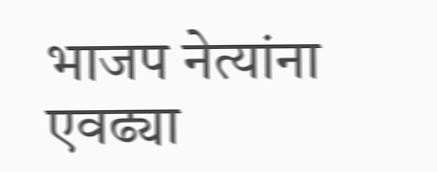भाजप नेत्यांना एवढ्या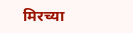मिरच्या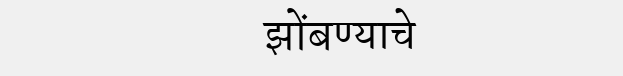झोंबण्याचे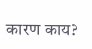कारण काय?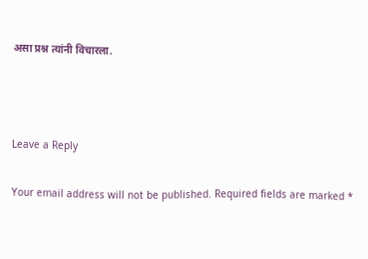असा प्रश्न त्यांनी विचारला.



Leave a Reply

Your email address will not be published. Required fields are marked *